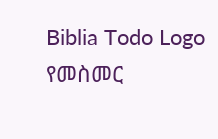Biblia Todo Logo
የመስመር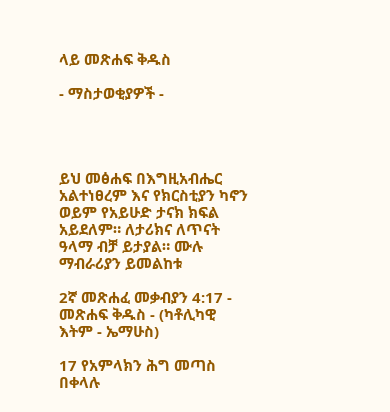ላይ መጽሐፍ ቅዱስ

- ማስታወቂያዎች -




ይህ መፅሐፍ በእግዚአብሔር አልተነፀረም እና የክርስቲያን ካኖን ወይም የአይሁድ ታናክ ክፍል አይደለም። ለታሪክና ለጥናት ዓላማ ብቻ ይታያል። ሙሉ ማብራሪያን ይመልከቱ

2ኛ መጽሐፈ መቃብያን 4:17 - መጽሐፍ ቅዱስ - (ካቶሊካዊ እትም - ኤማሁስ)

17 የአምላክን ሕግ መጣስ በቀላሉ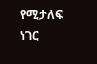የሚታለፍ ነገር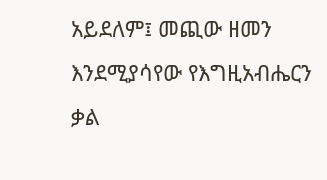አይደለም፤ መጪው ዘመን እንደሚያሳየው የእግዚአብሔርን ቃል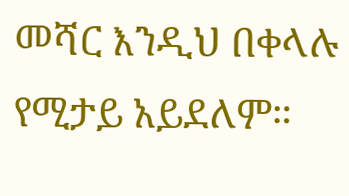መሻር እንዲህ በቀላሉ የሚታይ አይደለም።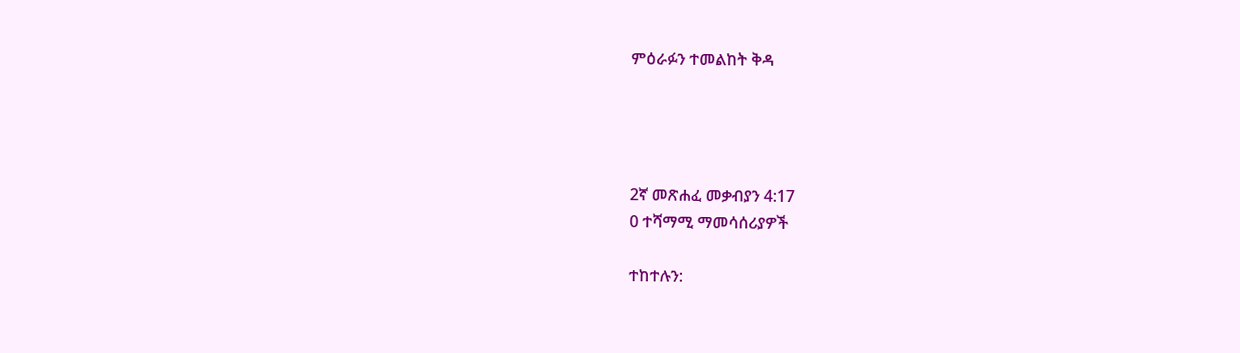ምዕራፉን ተመልከት ቅዳ




2ኛ መጽሐፈ መቃብያን 4:17
0 ተሻማሚ ማመሳሰሪያዎች

ተከተሉን: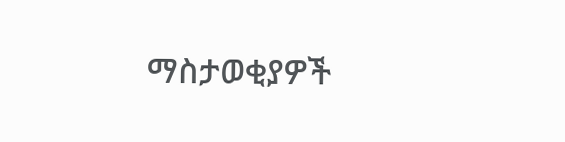ማስታወቂያዎች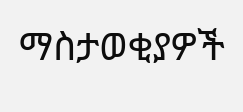ማስታወቂያዎች